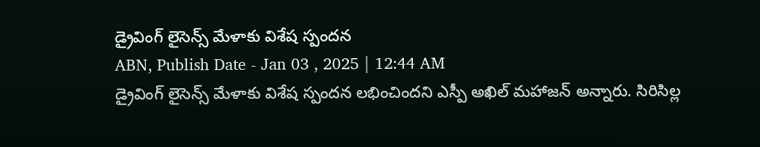డ్రైవింగ్ లైసెన్స్ మేళాకు విశేష స్పందన
ABN, Publish Date - Jan 03 , 2025 | 12:44 AM
డ్రైవింగ్ లైసెన్స్ మేళాకు విశేష స్పందన లభించిందని ఎస్పీ అఖిల్ మహాజన్ అన్నారు. సిరిసిల్ల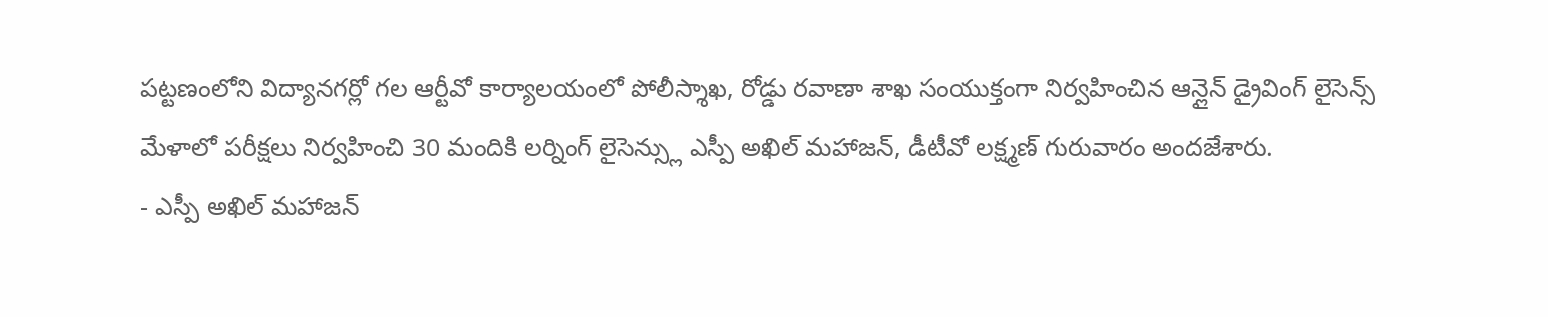పట్టణంలోని విద్యానగర్లో గల ఆర్టీవో కార్యాలయంలో పోలీస్శాఖ, రోడ్డు రవాణా శాఖ సంయుక్తంగా నిర్వహించిన ఆన్లైన్ డ్రైవింగ్ లైసెన్స్ మేళాలో పరీక్షలు నిర్వహించి 30 మందికి లర్నింగ్ లైసెన్స్లు ఎస్పీ అఖిల్ మహాజన్, డీటీవో లక్ష్మణ్ గురువారం అందజేశారు.
- ఎస్పీ అఖిల్ మహాజన్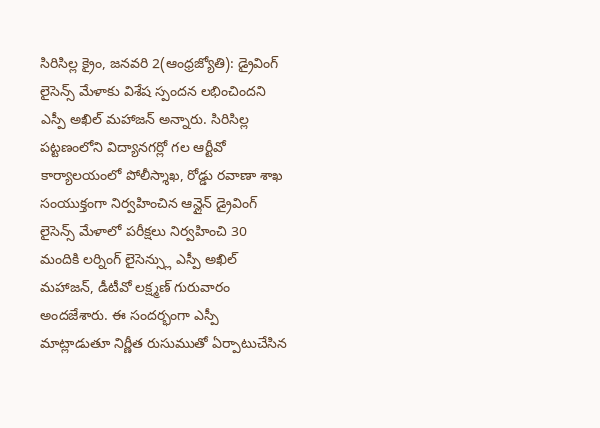సిరిసిల్ల క్రైం, జనవరి 2(ఆంధ్రజ్యోతి): డ్రైవింగ్ లైసెన్స్ మేళాకు విశేష స్పందన లభించిందని ఎస్పీ అఖిల్ మహాజన్ అన్నారు. సిరిసిల్ల పట్టణంలోని విద్యానగర్లో గల ఆర్టీవో కార్యాలయంలో పోలీస్శాఖ, రోడ్డు రవాణా శాఖ సంయుక్తంగా నిర్వహించిన ఆన్లైన్ డ్రైవింగ్ లైసెన్స్ మేళాలో పరీక్షలు నిర్వహించి 30 మందికి లర్నింగ్ లైసెన్స్లు ఎస్పీ అఖిల్ మహాజన్, డీటీవో లక్ష్మణ్ గురువారం అందజేశారు. ఈ సందర్భంగా ఎస్పీ మాట్లాడుతూ నిర్ణీత రుసుముతో ఏర్పాటుచేసిన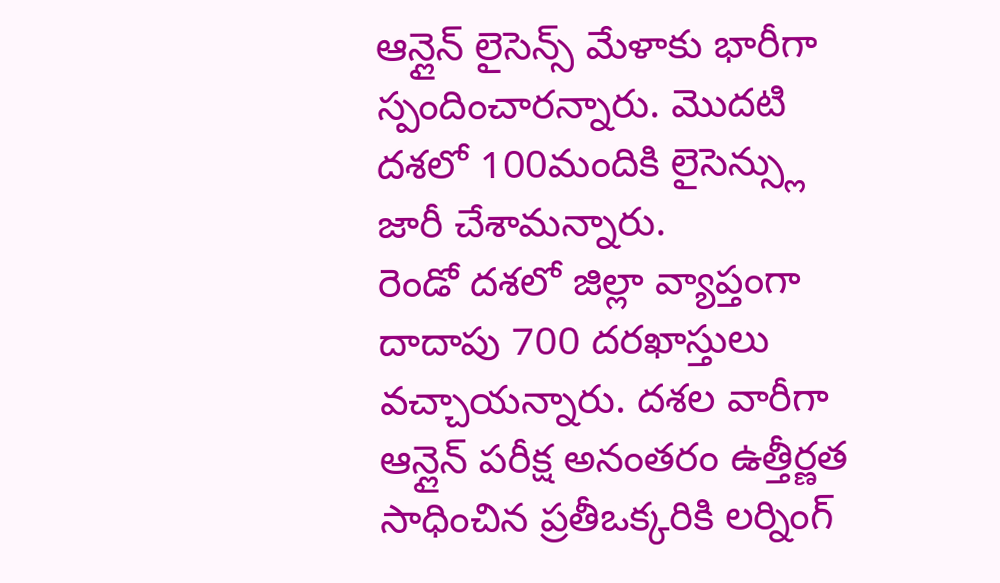ఆన్లైన్ లైసెన్స్ మేళాకు భారీగా స్పందించారన్నారు. మొదటి దశలో 100మందికి లైసెన్స్లు జారీ చేశామన్నారు.
రెండో దశలో జిల్లా వ్యాప్తంగా దాదాపు 700 దరఖాస్తులు వచ్చాయన్నారు. దశల వారీగా ఆన్లైన్ పరీక్ష అనంతరం ఉత్తీర్ణత సాధించిన ప్రతీఒక్కరికి లర్నింగ్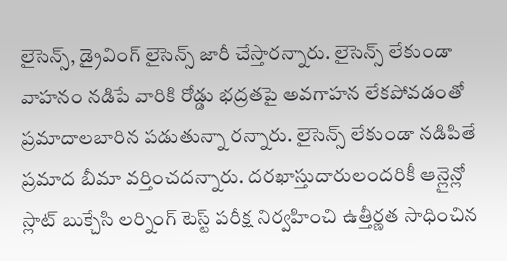లైసెన్స్, డ్రైవింగ్ లైసెన్స్ జారీ చేస్తారన్నారు. లైసెన్స్ లేకుండా వాహనం నడిపే వారికి రోడ్డు భద్రతపై అవగాహన లేకపోవడంతో ప్రమాదాలబారిన పడుతున్నా రన్నారు. లైసెన్స్ లేకుండా నడిపితే ప్రమాద బీమా వర్తించదన్నారు. దరఖాస్తుదారులందరికీ ఆన్లైన్లో స్లాట్ బుక్చేసి లర్నింగ్ టెస్ట్ పరీక్ష నిర్వహించి ఉత్తీర్ణత సాధించిన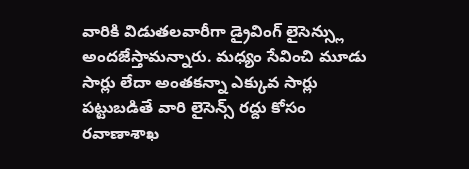వారికి విడుతలవారీగా డ్రైవింగ్ లైసెన్స్లు అందజేస్తామన్నారు. మధ్యం సేవించి మూడు సార్లు లేదా అంతకన్నా ఎక్కువ సార్లు పట్టుబడితే వారి లైసెన్స్ రద్దు కోసం రవాణాశాఖ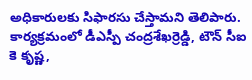అధికారులకు సిఫారసు చేస్తామని తెలిపారు. కార్యక్రమంలో డీఎస్పీ చంద్రశేఖర్రెడ్డి, టౌన్ సీఐ కె కృష్ణ,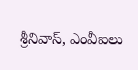శ్రీనివాస్, ఎంవీఐలు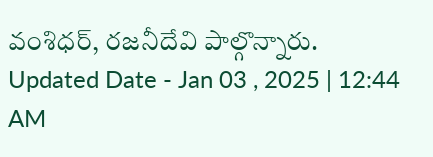వంశిధర్, రజనీదేవి పాల్గొన్నారు.
Updated Date - Jan 03 , 2025 | 12:44 AM